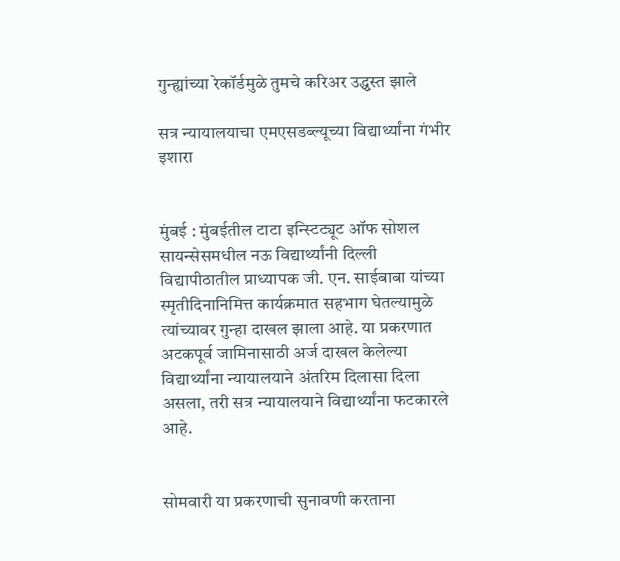गुन्ह्यांच्या रेकॉर्डमुळे तुमचे करिअर उद्ध्वस्त झाले

सत्र न्यायालयाचा एमएसडब्ल्यूच्या विद्यार्थ्यांना गंभीर इशारा


मुंबई : मुंबईतील टाटा इन्स्टिट्यूट ऑफ सोशल सायन्सेसमधील नऊ विद्यार्थ्यांनी दिल्ली विद्यापीठातील प्राध्यापक जी. एन. साईबाबा यांच्या स्मृतीदिनानिमित्त कार्यक्रमात सहभाग घेतल्यामुळे त्यांच्यावर गुन्हा दाखल झाला आहे. या प्रकरणात अटकपूर्व जामिनासाठी अर्ज दाखल केलेल्या विद्यार्थ्यांना न्यायालयाने अंतरिम दिलासा दिला असला, तरी सत्र न्यायालयाने विद्यार्थ्यांना फटकारले आहे.


सोमवारी या प्रकरणाची सुनावणी करताना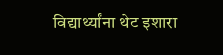विद्यार्थ्यांना थेट इशारा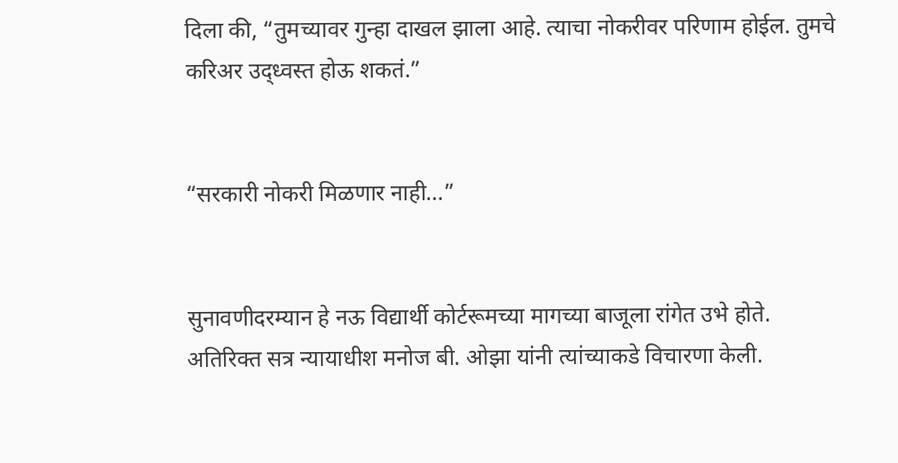दिला की, “तुमच्यावर गुन्हा दाखल झाला आहे. त्याचा नोकरीवर परिणाम होईल. तुमचे करिअर उद्ध्वस्त होऊ शकतं.”


“सरकारी नोकरी मिळणार नाही…”


सुनावणीदरम्यान हे नऊ विद्यार्थी कोर्टरूमच्या मागच्या बाजूला रांगेत उभे होते. अतिरिक्त सत्र न्यायाधीश मनोज बी. ओझा यांनी त्यांच्याकडे विचारणा केली.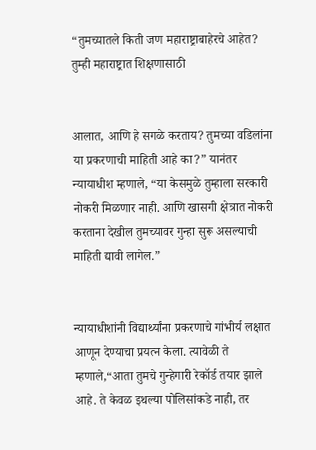“तुमच्यातले किती जण महाराष्ट्राबाहेरचे आहेत? तुम्ही महाराष्ट्रात शिक्षणासाठी


आलात, आणि हे सगळे करताय? तुमच्या वडिलांना या प्रकरणाची माहिती आहे का?” यानंतर न्यायाधीश म्हणाले, “या केसमुळे तुम्हाला सरकारी नोकरी मिळणार नाही. आणि खासगी क्षेत्रात नोकरी करताना देखील तुमच्यावर गुन्हा सुरू असल्याची माहिती द्यावी लागेल.”


न्यायाधीशांनी विद्यार्थ्यांना प्रकरणाचे गांभीर्य लक्षात आणून देण्याचा प्रयत्न केला. त्यावेळी ते म्हणाले,“आता तुमचे गुन्हेगारी रेकॉर्ड तयार झाले आहे. ते केवळ इथल्या पोलिसांकडे नाही, तर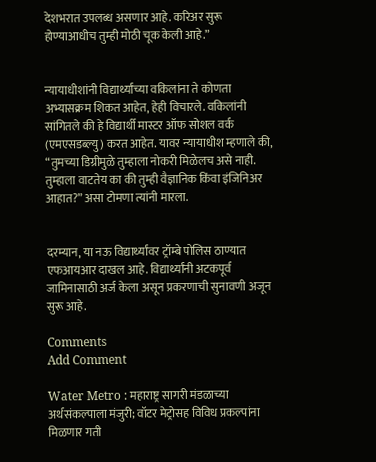देशभरात उपलब्ध असणार आहे. करिअर सुरू होण्याआधीच तुम्ही मोठी चूक केली आहे.”


न्यायाधीशांनी विद्यार्थ्यांच्या वकिलांना ते कोणता अभ्यासक्रम शिकत आहेत, हेही विचारले. वकिलांनी सांगितले की हे विद्यार्थी मास्टर ऑफ सोशल वर्क (एमएसडब्ल्यु) करत आहेत. यावर न्यायाधीश म्हणाले की, “तुमच्या डिग्रीमुळे तुम्हाला नोकरी मिळेलच असे नाही. तुम्हाला वाटतेय का की तुम्ही वैज्ञानिक किंवा इंजिनिअर आहात?” असा टोमणा त्यांनी मारला.


दरम्यान, या नऊ विद्यार्थ्यांवर ट्रॉम्बे पोलिस ठाण्यात एफआयआर दाखल आहे. विद्यार्थ्यांनी अटकपूर्व जामिनासाठी अर्ज केला असून प्रकरणाची सुनावणी अजून सुरू आहे.

Comments
Add Comment

Water Metro : महाराष्ट्र सागरी मंडळाच्या अर्थसंकल्पाला मंजुरी; वॉटर मेट्रोसह विविध प्रकल्पांना मिळणार गती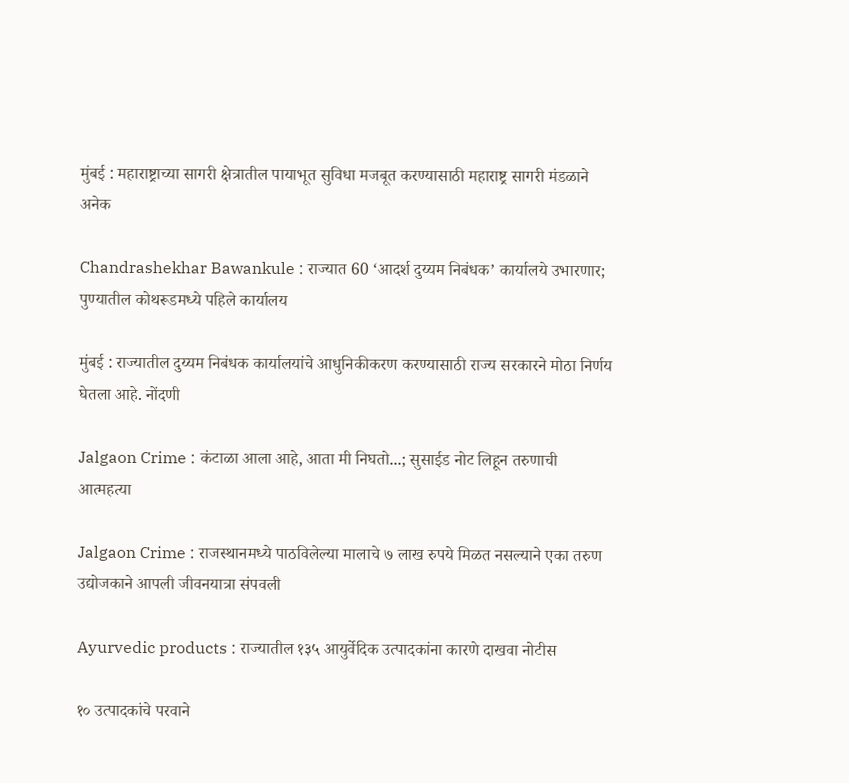मुंबई : महाराष्ट्राच्या सागरी क्षेत्रातील पायाभूत सुविधा मजबूत करण्यासाठी महाराष्ट्र सागरी मंडळाने अनेक

Chandrashekhar Bawankule : राज्यात 60 ‘आदर्श दुय्यम निबंधक’ कार्यालये उभारणार; पुण्यातील कोथरूडमध्ये पहिले कार्यालय

मुंबई : राज्यातील दुय्यम निबंधक कार्यालयांचे आधुनिकीकरण करण्यासाठी राज्य सरकारने मोठा निर्णय घेतला आहे. नोंदणी

Jalgaon Crime : कंटाळा आला आहे, आता मी निघतो...; सुसाईड नोट लिहून तरुणाची आत्महत्या

Jalgaon Crime : राजस्थानमध्ये पाठविलेल्या मालाचे ७ लाख रुपये मिळत नसल्याने एका तरुण उद्योजकाने आपली जीवनयात्रा संपवली

Ayurvedic products : राज्यातील १३५ आयुर्वेदिक उत्पादकांना कारणे दाखवा नोटीस

१० उत्पादकांचे परवाने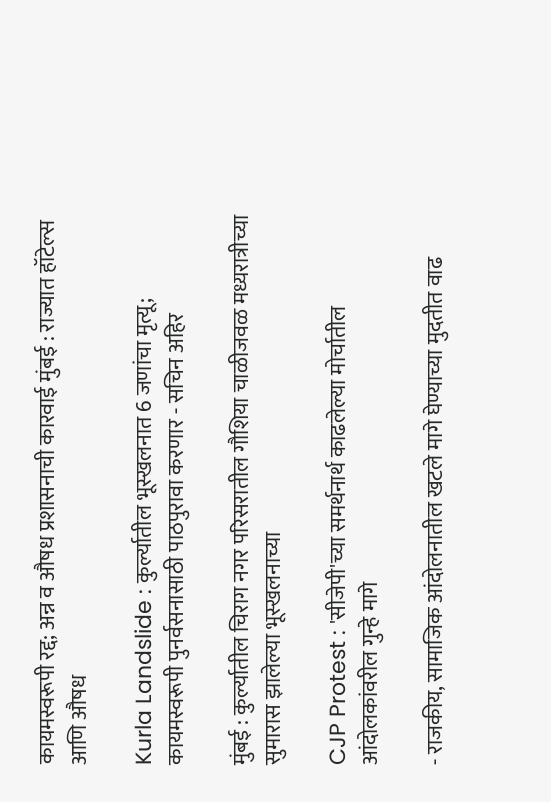कायमस्वरूपी रद्द; अन्न व औषध प्रशासनाची कारवाई मुंबई : राज्यात हॉटेल्स आणि औषध

Kurla Landslide : कुर्ल्यातील भूस्खलनात 6 जणांचा मृत्यू; कायमस्वरूपी पुनर्वसनासाठी पाठपुरावा करणार - सचिन अहिर

मुंबई : कुर्ल्यातील चिराग नगर परिसरातील गौशिया चाळीजवळ मध्यरात्रीच्या सुमारास झालेल्या भूस्खलनाच्या

CJP Protest : 'सीजेपी'च्या समर्थनार्थ काढलेल्या मोर्चातील आंदोलकांवरील गुन्हे मागे

- राजकीय, सामाजिक आंदोलनातील खटले मागे घेण्याच्या मुदतीत वाढ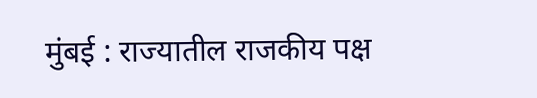मुंबई : राज्यातील राजकीय पक्ष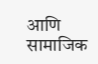आणि सामाजिक